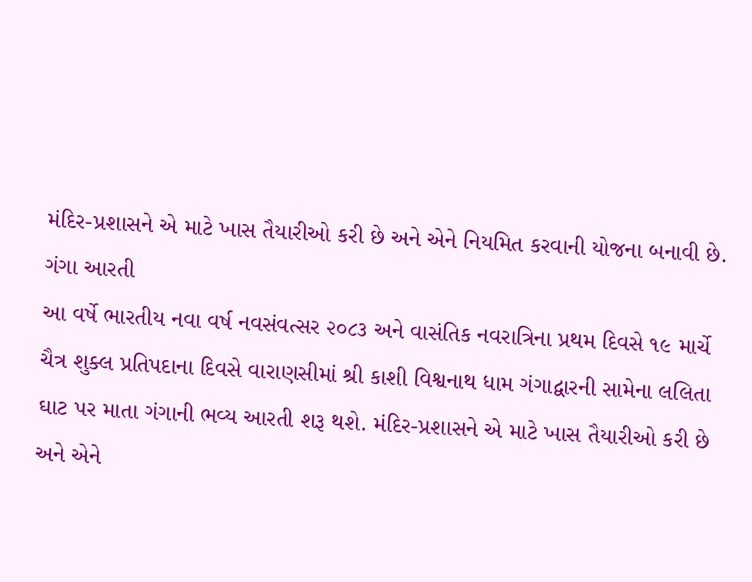મંદિર-પ્રશાસને એ માટે ખાસ તૈયારીઓ કરી છે અને એને નિયમિત કરવાની યોજના બનાવી છે.
ગંગા આરતી
આ વર્ષે ભારતીય નવા વર્ષ નવસંવત્સર ૨૦૮૩ અને વાસંતિક નવરાત્રિના પ્રથમ દિવસે ૧૯ માર્ચે ચૈત્ર શુક્લ પ્રતિપદાના દિવસે વારાણસીમાં શ્રી કાશી વિશ્વનાથ ધામ ગંગાદ્વારની સામેના લલિતા ઘાટ પર માતા ગંગાની ભવ્ય આરતી શરૂ થશે. મંદિર-પ્રશાસને એ માટે ખાસ તૈયારીઓ કરી છે અને એને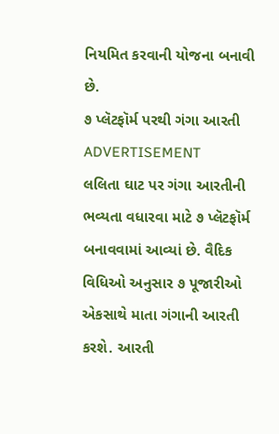નિયમિત કરવાની યોજના બનાવી છે.
૭ પ્લૅટફૉર્મ પરથી ગંગા આરતી
ADVERTISEMENT
લલિતા ઘાટ પર ગંગા આરતીની ભવ્યતા વધારવા માટે ૭ પ્લૅટફૉર્મ બનાવવામાં આવ્યાં છે. વૈદિક વિધિઓ અનુસાર ૭ પૂજારીઓ એકસાથે માતા ગંગાની આરતી કરશે. આરતી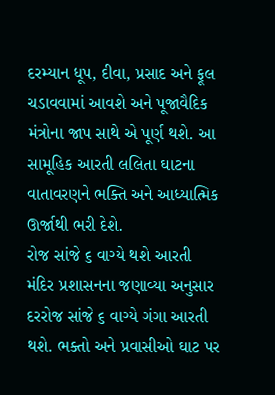દરમ્યાન ધૂપ, દીવા, પ્રસાદ અને ફૂલ ચડાવવામાં આવશે અને પૂજાવૈદિક મંત્રોના જાપ સાથે એ પૂર્ણ થશે. આ સામૂહિક આરતી લલિતા ઘાટના વાતાવરણને ભક્તિ અને આધ્યાત્મિક ઊર્જાથી ભરી દેશે.
રોજ સાંજે ૬ વાગ્યે થશે આરતી
મંદિર પ્રશાસનના જણાવ્યા અનુસાર દરરોજ સાંજે ૬ વાગ્યે ગંગા આરતી થશે. ભક્તો અને પ્રવાસીઓ ઘાટ પર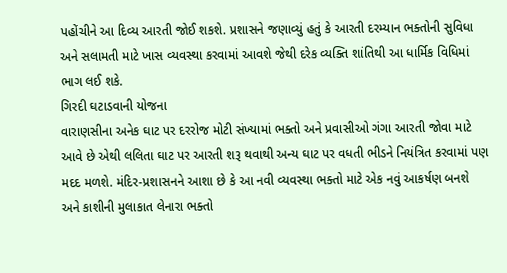પહોંચીને આ દિવ્ય આરતી જોઈ શકશે. પ્રશાસને જણાવ્યું હતું કે આરતી દરમ્યાન ભક્તોની સુવિધા અને સલામતી માટે ખાસ વ્યવસ્થા કરવામાં આવશે જેથી દરેક વ્યક્તિ શાંતિથી આ ધાર્મિક વિધિમાં ભાગ લઈ શકે.
ગિરદી ઘટાડવાની યોજના
વારાણસીના અનેક ઘાટ પર દરરોજ મોટી સંખ્યામાં ભક્તો અને પ્રવાસીઓ ગંગા આરતી જોવા માટે આવે છે એથી લલિતા ઘાટ પર આરતી શરૂ થવાથી અન્ય ઘાટ પર વધતી ભીડને નિયંત્રિત કરવામાં પણ મદદ મળશે. મંદિર-પ્રશાસનને આશા છે કે આ નવી વ્યવસ્થા ભક્તો માટે એક નવું આકર્ષણ બનશે અને કાશીની મુલાકાત લેનારા ભક્તો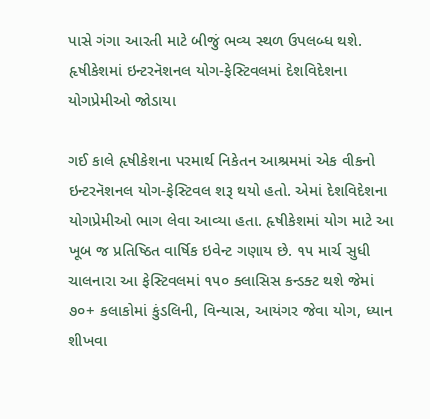પાસે ગંગા આરતી માટે બીજું ભવ્ય સ્થળ ઉપલબ્ધ થશે.
હૃષીકેશમાં ઇન્ટરનૅશનલ યોગ-ફેસ્ટિવલમાં દેશવિદેશના યોગપ્રેમીઓ જોડાયા

ગઈ કાલે હૃષીકેશના પરમાર્થ નિકેતન આશ્રમમાં એક વીકનો ઇન્ટરનૅશનલ યોગ-ફેસ્ટિવલ શરૂ થયો હતો. એમાં દેશવિદેશના યોગપ્રેમીઓ ભાગ લેવા આવ્યા હતા. હૃષીકેશમાં યોગ માટે આ ખૂબ જ પ્રતિષ્ઠિત વાર્ષિક ઇવેન્ટ ગણાય છે. ૧૫ માર્ચ સુધી ચાલનારા આ ફેસ્ટિવલમાં ૧૫૦ ક્લાસિસ કન્ડક્ટ થશે જેમાં ૭૦+ કલાકોમાં કુંડલિની, વિન્યાસ, આયંગર જેવા યોગ, ધ્યાન શીખવા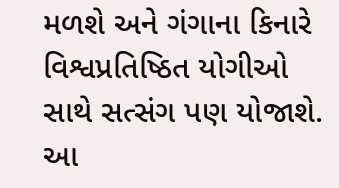મળશે અને ગંગાના કિનારે વિશ્વપ્રતિષ્ઠિત યોગીઓ સાથે સત્સંગ પણ યોજાશે. આ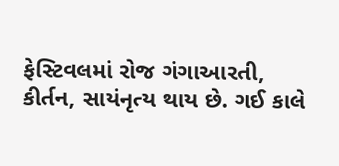ફેસ્ટિવલમાં રોજ ગંગાઆરતી, કીર્તન, સાયંનૃત્ય થાય છે. ગઈ કાલે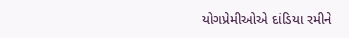યોગપ્રેમીઓએ દાંડિયા રમીને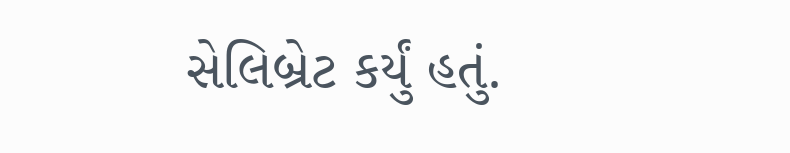સેલિબ્રેટ કર્યું હતું.